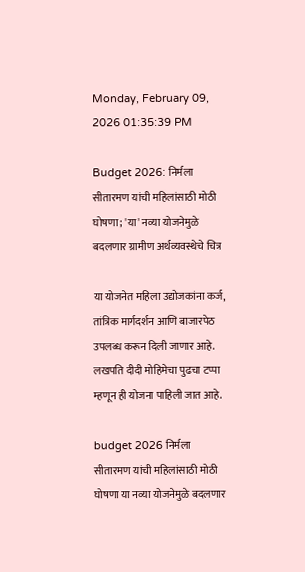Monday, February 09, 2026 01:35:39 PM

Budget 2026: निर्मला सीतारमण यांची महिलांसाठी मोठी घोषणा; 'या' नव्या योजनेमुळे बदलणार ग्रामीण अर्थव्यवस्थेचे चित्र

या योजनेत महिला उद्योजकांना कर्ज, तांत्रिक मार्गदर्शन आणि बाजारपेठ उपलब्ध करून दिली जाणार आहे. लखपति दीदी मोहिमेचा पुढचा टप्पा म्हणून ही योजना पाहिली जात आहे.

budget 2026 निर्मला सीतारमण यांची महिलांसाठी मोठी घोषणा या नव्या योजनेमुळे बदलणार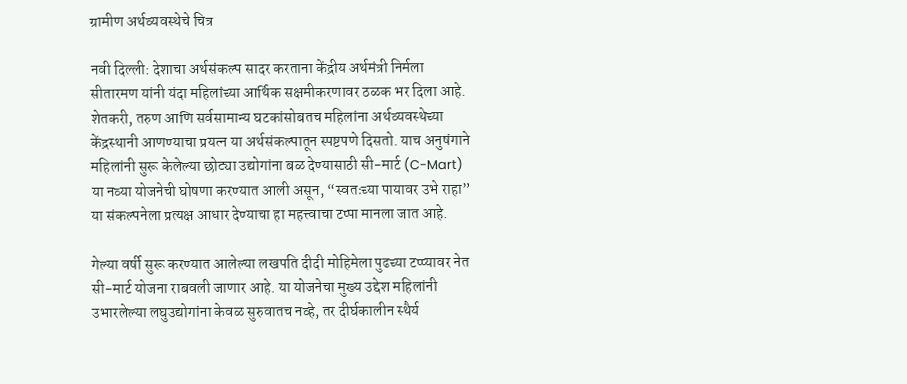ग्रामीण अर्थव्यवस्थेचे चित्र

नवी दिल्ली: देशाचा अर्थसंकल्प सादर करताना केंद्रीय अर्थमंत्री निर्मला सीतारमण यांनी यंदा महिलांच्या आर्थिक सक्षमीकरणावर ठळक भर दिला आहे. शेतकरी, तरुण आणि सर्वसामान्य घटकांसोबतच महिलांना अर्थव्यवस्थेच्या केंद्रस्थानी आणण्याचा प्रयत्न या अर्थसंकल्पातून स्पष्टपणे दिसतो. याच अनुषंगाने महिलांनी सुरू केलेल्या छोट्या उद्योगांना बळ देण्यासाठी सी-मार्ट (C-Mart) या नव्या योजनेची घोषणा करण्यात आली असून, “स्वतःच्या पायावर उभे राहा” या संकल्पनेला प्रत्यक्ष आधार देण्याचा हा महत्त्वाचा टप्पा मानला जात आहे.

गेल्या वर्षी सुरू करण्यात आलेल्या लखपति दीदी मोहिमेला पुढच्या टप्प्यावर नेत सी-मार्ट योजना राबवली जाणार आहे. या योजनेचा मुख्य उद्देश महिलांनी उभारलेल्या लघुउद्योगांना केवळ सुरुवातच नव्हे, तर दीर्घकालीन स्थैर्य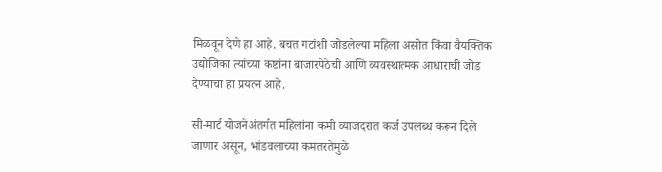मिळवून देणे हा आहे. बचत गटांशी जोडलेल्या महिला असोत किंवा वैयक्तिक उद्योजिका त्यांच्या कष्टांना बाजारपेठेची आणि व्यवस्थात्मक आधाराची जोड देण्याचा हा प्रयत्न आहे.

सी-मार्ट योजनेअंतर्गत महिलांना कमी व्याजदरात कर्ज उपलब्ध करून दिले जाणार असून, भांडवलाच्या कमतरतेमुळे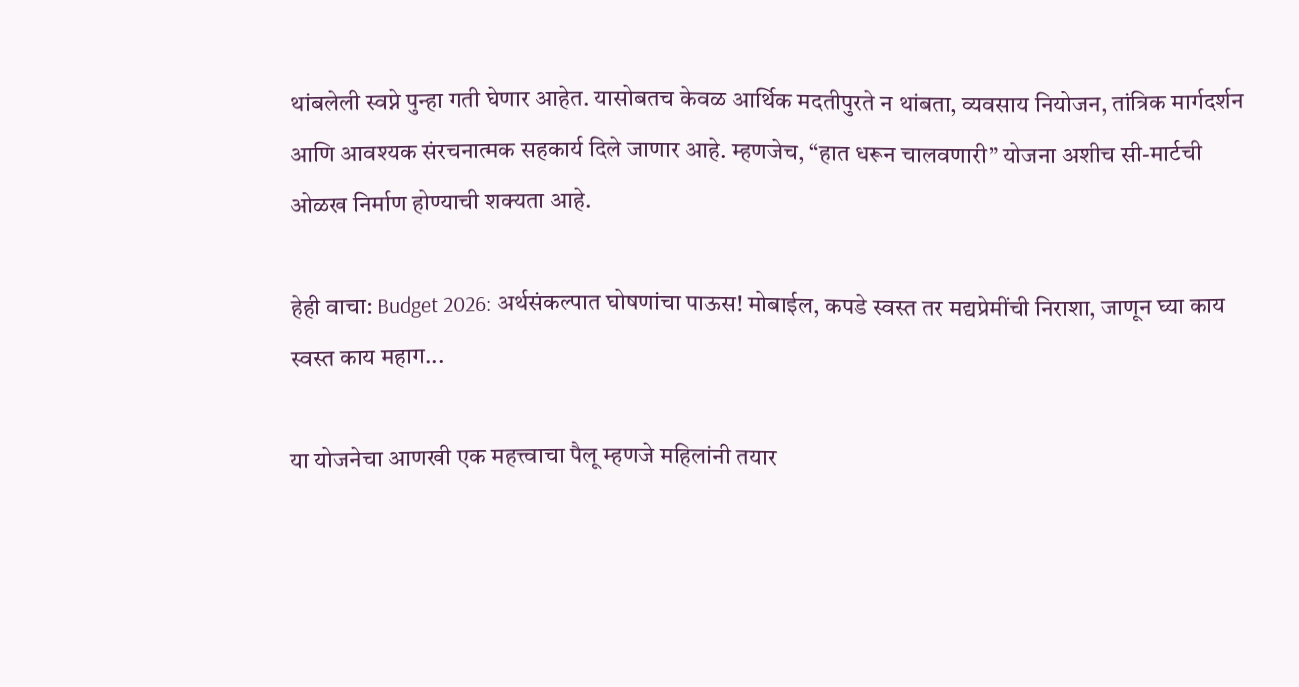थांबलेली स्वप्ने पुन्हा गती घेणार आहेत. यासोबतच केवळ आर्थिक मदतीपुरते न थांबता, व्यवसाय नियोजन, तांत्रिक मार्गदर्शन आणि आवश्यक संरचनात्मक सहकार्य दिले जाणार आहे. म्हणजेच, “हात धरून चालवणारी” योजना अशीच सी-मार्टची ओळख निर्माण होण्याची शक्यता आहे.

हेही वाचा: Budget 2026: अर्थसंकल्पात घोषणांचा पाऊस! मोबाईल, कपडे स्वस्त तर मद्यप्रेमींची निराशा, जाणून घ्या काय स्वस्त काय महाग...

या योजनेचा आणखी एक महत्त्वाचा पैलू म्हणजे महिलांनी तयार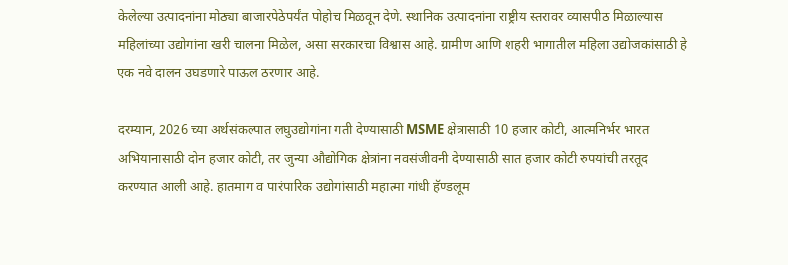केलेल्या उत्पादनांना मोठ्या बाजारपेठेपर्यंत पोहोच मिळवून देणे. स्थानिक उत्पादनांना राष्ट्रीय स्तरावर व्यासपीठ मिळाल्यास महिलांच्या उद्योगांना खरी चालना मिळेल, असा सरकारचा विश्वास आहे. ग्रामीण आणि शहरी भागातील महिला उद्योजकांसाठी हे एक नवे दालन उघडणारे पाऊल ठरणार आहे.

दरम्यान, 2026 च्या अर्थसंकल्पात लघुउद्योगांना गती देण्यासाठी MSME क्षेत्रासाठी 10 हजार कोटी, आत्मनिर्भर भारत अभियानासाठी दोन हजार कोटी, तर जुन्या औद्योगिक क्षेत्रांना नवसंजीवनी देण्यासाठी सात हजार कोटी रुपयांची तरतूद करण्यात आली आहे. हातमाग व पारंपारिक उद्योगांसाठी महात्मा गांधी हॅण्डलूम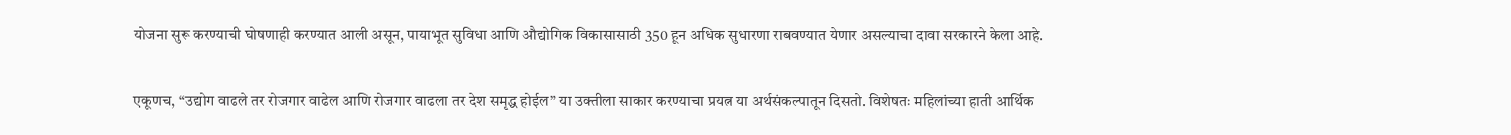योजना सुरू करण्याची घोषणाही करण्यात आली असून, पायाभूत सुविधा आणि औद्योगिक विकासासाठी 350 हून अधिक सुधारणा राबवण्यात येणार असल्याचा दावा सरकारने केला आहे.

एकूणच, “उद्योग वाढले तर रोजगार वाढेल आणि रोजगार वाढला तर देश समृद्ध होईल” या उक्तीला साकार करण्याचा प्रयत्न या अर्थसंकल्पातून दिसतो. विशेषतः महिलांच्या हाती आर्थिक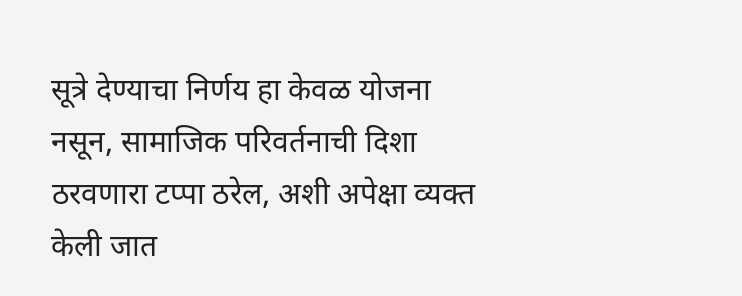सूत्रे देण्याचा निर्णय हा केवळ योजना नसून, सामाजिक परिवर्तनाची दिशा ठरवणारा टप्पा ठरेल, अशी अपेक्षा व्यक्त केली जात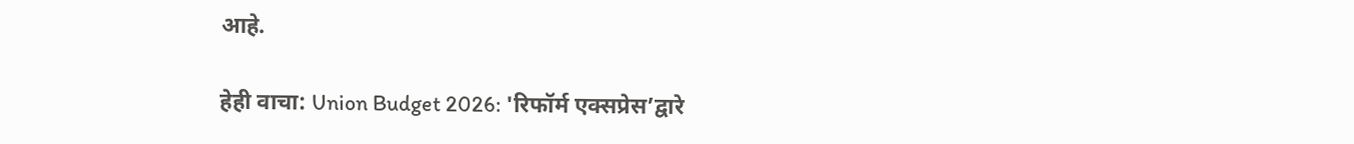आहे.

हेही वाचा: Union Budget 2026: 'रिफॉर्म एक्सप्रेस’द्वारे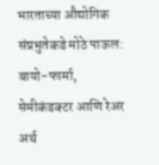भारताच्या औद्योगिक संप्रभुतेकडे मोठे पाऊल: बायो-फार्मा, सेमीकंडक्टर आणि रेअर अर्थ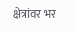क्षेत्रांवर भर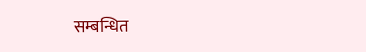सम्बन्धित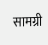सामग्री